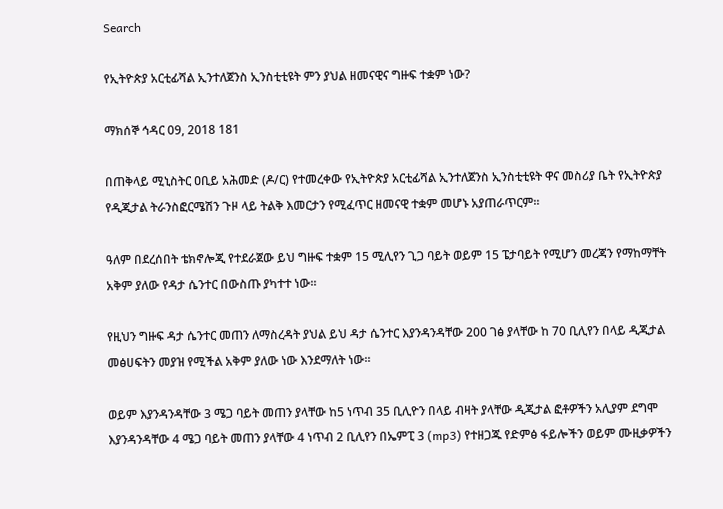Search

የኢትዮጵያ አርቲፊሻል ኢንተለጀንስ ኢንስቲቲዩት ምን ያህል ዘመናዊና ግዙፍ ተቋም ነው?

ማክሰኞ ኅዳር 09, 2018 181

በጠቅላይ ሚኒስትር ዐቢይ አሕመድ (ዶ/ር) የተመረቀው የኢትዮጵያ አርቲፊሻል ኢንተለጀንስ ኢንስቲቲዩት ዋና መስሪያ ቤት የኢትዮጵያ የዲጂታል ትራንስፎርሜሽን ጉዞ ላይ ትልቅ እመርታን የሚፈጥር ዘመናዊ ተቋም መሆኑ አያጠራጥርም።

ዓለም በደረሰበት ቴክኖሎጂ የተደራጀው ይህ ግዙፍ ተቋም 15 ሚሊየን ጊጋ ባይት ወይም 15 ፔታባይት የሚሆን መረጃን የማከማቸት አቅም ያለው የዳታ ሴንተር በውስጡ ያካተተ ነው።

የዚህን ግዙፍ ዳታ ሴንተር መጠን ለማስረዳት ያህል ይህ ዳታ ሴንተር እያንዳንዳቸው 200 ገፅ ያላቸው ከ 70 ቢሊየን በላይ ዲጂታል መፅሀፍትን መያዝ የሚችል አቅም ያለው ነው እንደማለት ነው።

ወይም እያንዳንዳቸው 3 ሜጋ ባይት መጠን ያላቸው ከ5 ነጥብ 35 ቢሊዮን በላይ ብዛት ያላቸው ዲጂታል ፎቶዎችን አሊያም ደግሞ እያንዳንዳቸው 4 ሜጋ ባይት መጠን ያላቸው 4 ነጥብ 2 ቢሊየን በኤምፒ 3 (mp3) የተዘጋጁ የድምፅ ፋይሎችን ወይም ሙዚቃዎችን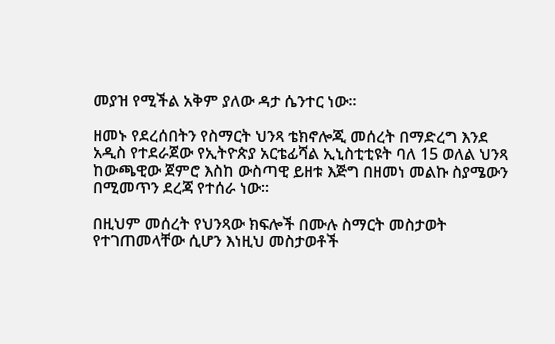መያዝ የሚችል አቅም ያለው ዳታ ሴንተር ነው።

ዘመኑ የደረሰበትን የስማርት ህንጻ ቴክኖሎጂ መሰረት በማድረግ እንደ አዲስ የተደራጀው የኢትዮጵያ አርቴፊሻል ኢኒስቲቲዩት ባለ 15 ወለል ህንጻ ከውጫዊው ጀምሮ እስከ ውስጣዊ ይዘቱ እጅግ በዘመነ መልኩ ስያሜውን በሚመጥን ደረጃ የተሰራ ነው።

በዚህም መሰረት የህንጻው ክፍሎች በሙሉ ስማርት መስታወት የተገጠመላቸው ሲሆን እነዚህ መስታወቶች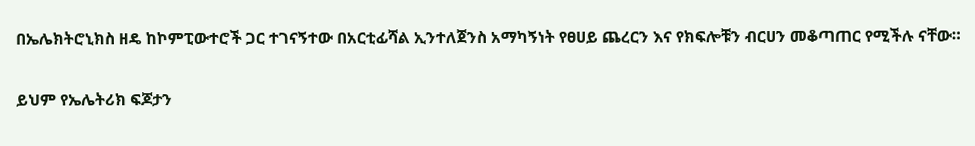በኤሌክትሮኒክስ ዘዴ ከኮምፒውተሮች ጋር ተገናኝተው በአርቲፊሻል ኢንተለጀንስ አማካኝነት የፀሀይ ጨረርን እና የክፍሎቹን ብርሀን መቆጣጠር የሚችሉ ናቸው።

ይህም የኤሌትሪክ ፍጆታን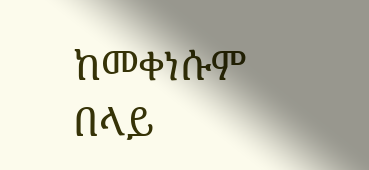ከመቀነሱም በላይ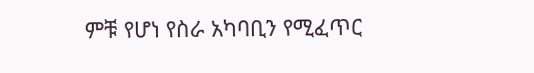ምቹ የሆነ የስራ አካባቢን የሚፈጥር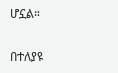ሆኗል።

በተለያዩ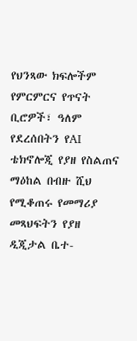የህንጻው ክፍሎችም የምርምርና የጥናት ቢሮዎች፣ ዓለም የደረሰበትን የAI ቴክኖሎጂ የያዘ የስልጠና ማዕከል በብዙ ሺህ የሚቆጠሩ የመማሪያ መጻህፍትን የያዘ ዲጂታል ቤተ-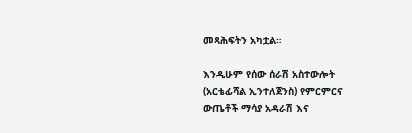መጻሕፍትን አካቷል።

እንዲሁም የሰው ሰራሽ አስተውሎት (አርቴፊሻል ኢንተለጀንስ) የምርምርና ውጤቶች ማሳያ አዳራሽ እና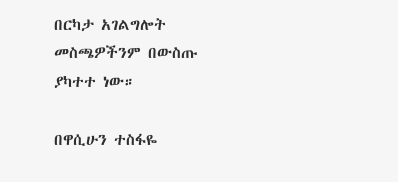በርካታ አገልግሎት መስጫዎችንም በውስጡ ያካተተ ነው።

በዋሲሁን ተስፋዬ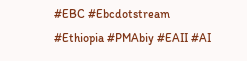#EBC #Ebcdotstream #Ethiopia #PMAbiy #EAII #AI